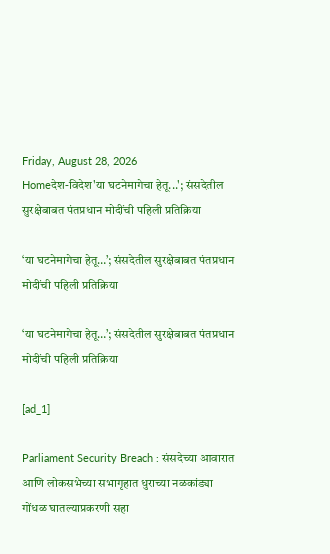Friday, August 28, 2026
Homeदेश-विदेश'या घटनेमागेचा हेतू...'; संसदेतील सुरक्षेबाबत पंतप्रधान मोदींची पहिली प्रतिक्रिया

‘या घटनेमागेचा हेतू…’; संसदेतील सुरक्षेबाबत पंतप्रधान मोदींची पहिली प्रतिक्रिया

‘या घटनेमागेचा हेतू…’; संसदेतील सुरक्षेबाबत पंतप्रधान मोदींची पहिली प्रतिक्रिया

[ad_1]

Parliament Security Breach : संसदेच्या आवारात आणि लोकसभेच्या सभागृहात धुराच्या नळकांड्या  गोंधळ घातल्याप्रकरणी सहा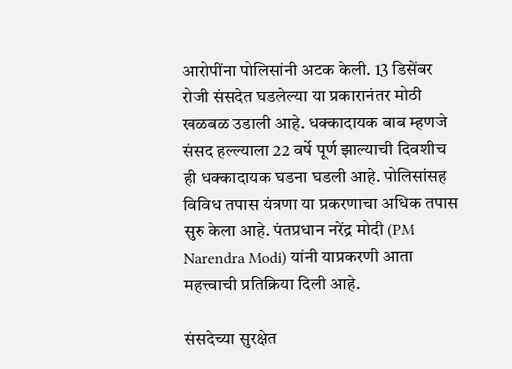आरोपींना पोलिसांनी अटक केली. 13 डिसेंबर रोजी संसदेत घडलेल्या या प्रकारानंतर मोठी खळबळ उडाली आहे. धक्कादायक बाब म्हणजे संसद हल्ल्याला 22 वर्षे पूर्ण झाल्याची दिवशीच ही धक्कादायक घडना घडली आहे. पोलिसांसह विविध तपास यंत्रणा या प्रकरणाचा अधिक तपास सुरु केला आहे. पंतप्रधान नरेंद्र मोदी (PM Narendra Modi) यांनी याप्रकरणी आता महत्त्वाची प्रतिक्रिया दिली आहे.

संसदेच्या सुरक्षेत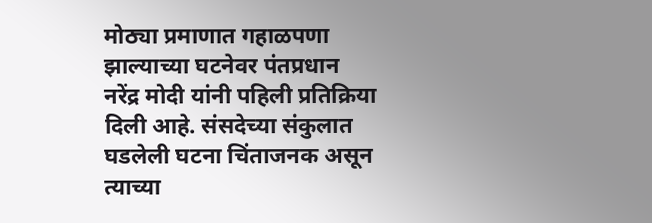मोठ्या प्रमाणात गहाळपणा झाल्याच्या घटनेवर पंतप्रधान नरेंद्र मोदी यांनी पहिली प्रतिक्रिया दिली आहे. संसदेच्या संकुलात घडलेली घटना चिंताजनक असून त्याच्या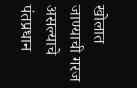खोलात जाण्याची गरज असल्याचे पंतप्रधान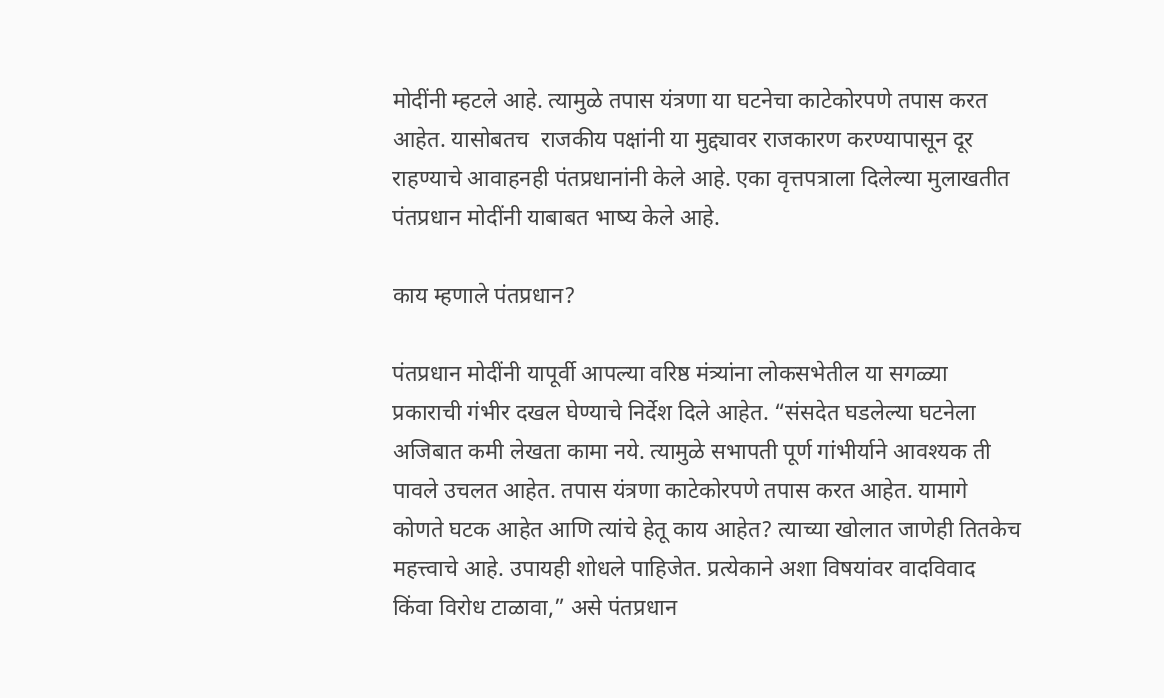मोदींनी म्हटले आहे. त्यामुळे तपास यंत्रणा या घटनेचा काटेकोरपणे तपास करत आहेत. यासोबतच  राजकीय पक्षांनी या मुद्द्यावर राजकारण करण्यापासून दूर राहण्याचे आवाहनही पंतप्रधानांनी केले आहे. एका वृत्तपत्राला दिलेल्या मुलाखतीत पंतप्रधान मोदींनी याबाबत भाष्य केले आहे.

काय म्हणाले पंतप्रधान?

पंतप्रधान मोदींनी यापूर्वी आपल्या वरिष्ठ मंत्र्यांना लोकसभेतील या सगळ्या प्रकाराची गंभीर दखल घेण्याचे निर्देश दिले आहेत. “संसदेत घडलेल्या घटनेला अजिबात कमी लेखता कामा नये. त्यामुळे सभापती पूर्ण गांभीर्याने आवश्यक ती पावले उचलत आहेत. तपास यंत्रणा काटेकोरपणे तपास करत आहेत. यामागे कोणते घटक आहेत आणि त्यांचे हेतू काय आहेत? त्याच्या खोलात जाणेही तितकेच महत्त्वाचे आहे. उपायही शोधले पाहिजेत. प्रत्येकाने अशा विषयांवर वादविवाद किंवा विरोध टाळावा,” असे पंतप्रधान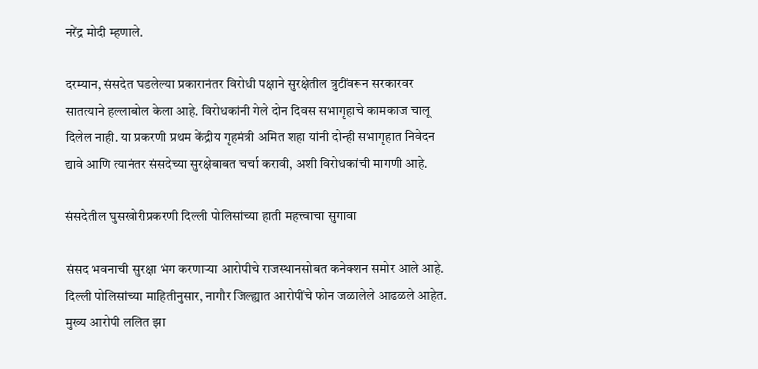नरेंद्र मोदी म्हणाले.

दरम्यान, संसदेत घडलेल्या प्रकारानंतर विरोधी पक्षाने सुरक्षेतील त्रुटींवरून सरकारवर सातत्याने हल्लाबोल केला आहे. विरोधकांनी गेले दोन दिवस सभागृहाचे कामकाज चालू दिलेल नाही. या प्रकरणी प्रथम केंद्रीय गृहमंत्री अमित शहा यांनी दोन्ही सभागृहात निवेदन द्यावे आणि त्यानंतर संसदेच्या सुरक्षेबाबत चर्चा करावी, अशी विरोधकांची मागणी आहे.

संसदेतील घुसखोरीप्रकरणी दिल्ली पोलिसांच्या हाती महत्त्वाचा सुगावा

संसद भवनाची सुरक्षा भंग करणाऱ्या आरोपीचे राजस्थानसोबत कनेक्शन समोर आले आहे. दिल्ली पोलिसांच्या माहितीनुसार, नागौर जिल्ह्यात आरोपींचे फोन जळालेले आढळले आहेत. मुख्य आरोपी ललित झा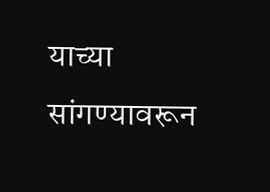याच्या सांगण्यावरून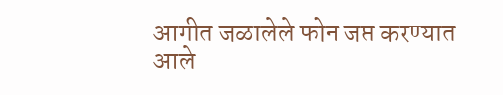आगीत जळालेले फोन जप्त करण्यात आले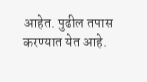आहेत. पुढील तपास करण्यात येत आहे.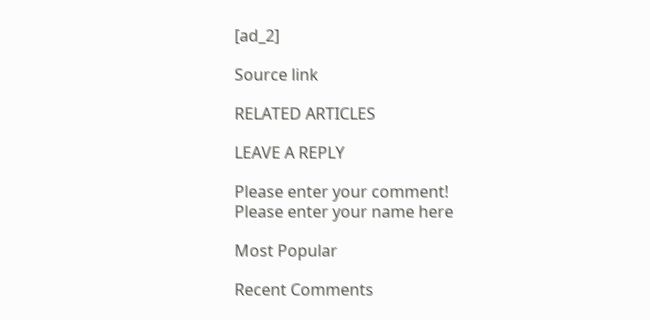[ad_2]

Source link

RELATED ARTICLES

LEAVE A REPLY

Please enter your comment!
Please enter your name here

Most Popular

Recent Comments